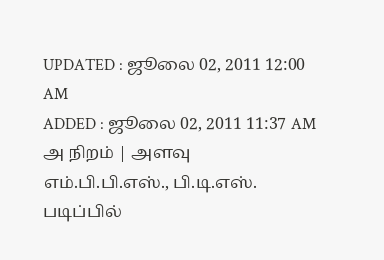UPDATED : ஜூலை 02, 2011 12:00 AM
ADDED : ஜூலை 02, 2011 11:37 AM
அ நிறம் | அளவு
எம்.பி.பி.எஸ்., பி.டி.எஸ். படிப்பில்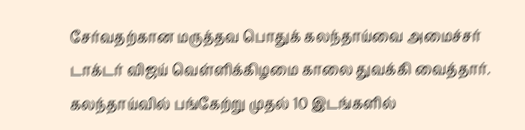சேர்வதற்கான மருத்தவ பொதுக் கலந்தாய்வை அமைச்சர் டாக்டர் விஜய் வெள்ளிக்கிழமை காலை துவக்கி வைத்தார். கலந்தாய்வில் பங்கேற்று முதல் 10 இடங்களில்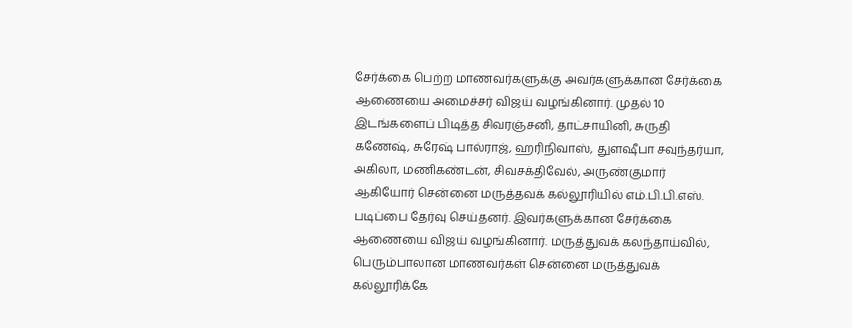சேர்க்கை பெற்ற மாணவர்களுக்கு அவர்களுக்கான சேர்க்கை ஆணையை அமைச்சர் விஜய் வழங்கினார். முதல் 10 இடங்களைப் பிடித்த சிவரஞ்சனி, தாட்சாயினி, சுருதி கணேஷ், சுரேஷ் பால்ராஜ், ஹரிநிவாஸ், துளஷீபா சவுந்தர்யா, அகிலா, மணிகண்டன், சிவசக்திவேல், அருண்குமார் ஆகியோர் சென்னை மருத்தவக் கல்லூரியில் எம்.பி.பி.எஸ். படிப்பை தேர்வு செய்தனர். இவர்களுக்கான சேர்க்கை ஆணையை விஜய் வழங்கினார். மருத்துவக் கலந்தாய்வில், பெரும்பாலான மாணவர்கள் சென்னை மருத்துவக் கல்லூரிக்கே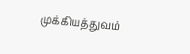முக்கியத்துவம்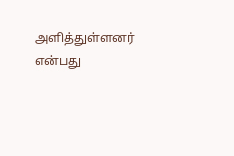அளித்துள்ளனர் என்பது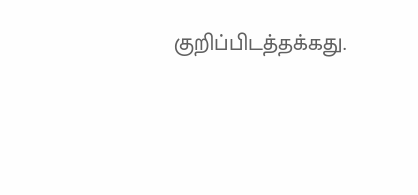குறிப்பிடத்தக்கது.